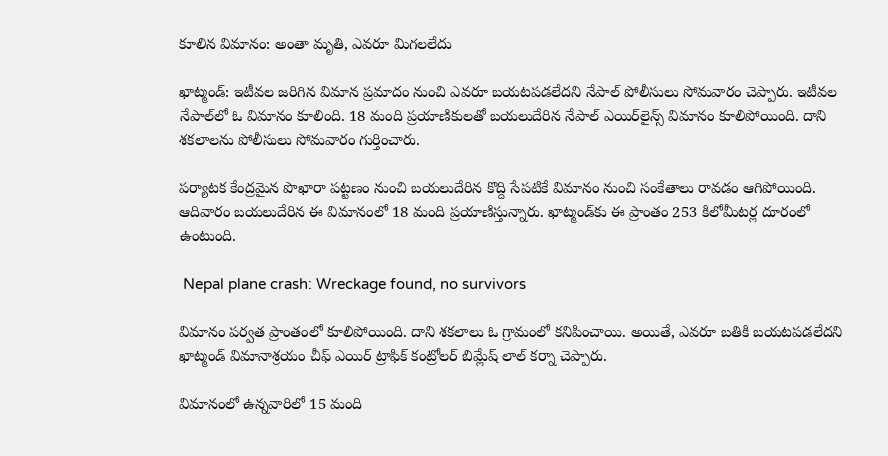కూలిన విమానం: అంతా మృతి, ఎవరూ మిగలలేదు

ఖాట్మండ్‌: ఇటీవల జరిగిన విమాన ప్రమాదం నుంచి ఎవరూ బయటపడలేదని నేపాల్ పోలీసులు సోమవారం చెప్పారు. ఇటీవల నేపాల్‌లో ఓ విమానం కూలింది. 18 మంది ప్రయాణికులతో బయలుదేరిన నేపాల్ ఎయిర్‌లైన్స్ విమానం కూలిపోయింది. దాని శకలాలను పోలీసులు సోమవారం గుర్తించారు.

పర్యాటక కేంద్రమైన పొఖారా పట్టణం నుంచి బయలుదేరిన కొద్ది సేపటికే విమానం నుంచి సంకేతాలు రావడం ఆగిపోయింది. ఆదివారం బయలుదేరిన ఈ విమానంలో 18 మంది ప్రయాణిస్తున్నారు. ఖాట్మండ్‌కు ఈ ప్రాంతం 253 కిలోమీటర్ల దూరంలో ఉంటుంది.

 Nepal plane crash: Wreckage found, no survivors

విమానం పర్వత ప్రాంతంలో కూలిపోయింది. దాని శకలాలు ఓ గ్రామంలో కనిపించాయి. అయితే, ఎవరూ బతికి బయటపడలేదని ఖాట్మండ్ విమానాశ్రయం చీఫ్ ఎయిర్ ట్రాఫిక్ కంట్రోలర్ బిమ్లేష్ లాల్ కర్నా చెప్పారు.

విమానంలో ఉన్నవారిలో 15 మంది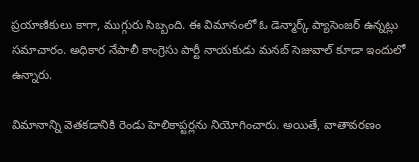ప్రయాణికులు కాగా, ముగ్గురు సిబ్బంది. ఈ విమానంలో ఓ డెన్మార్క్ ప్యాసెంజర్ ఉన్నట్లు సమాచారం. అధికార నేపాలీ కాంగ్రెసు పార్టీ నాయకుడు మనబ్ సెజువాల్ కూడా ఇందులో ఉన్నారు.

విమానాన్ని వెతకడానికి రెండు హెలికాప్టర్లను నియోగించారు. అయితే, వాతావరణం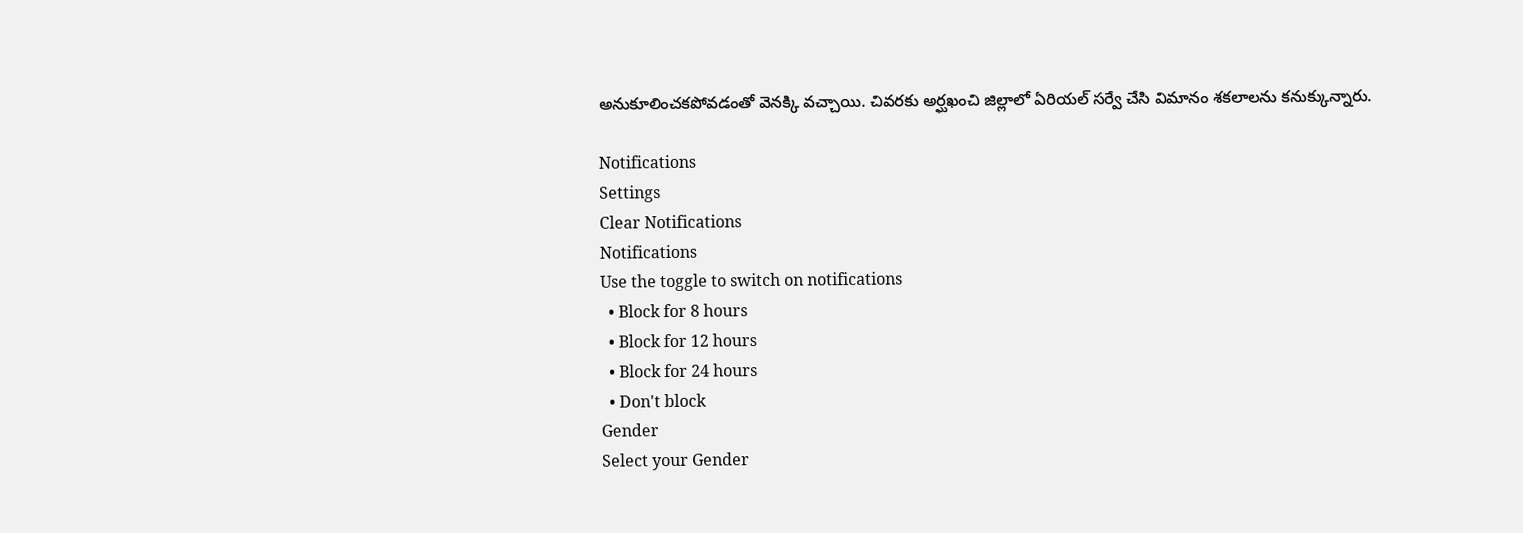అనుకూలించకపోవడంతో వెనక్కి వచ్చాయి. చివరకు అర్ఘఖంచి జిల్లాలో ఏరియల్ సర్వే చేసి విమానం శకలాలను కనుక్కున్నారు.

Notifications
Settings
Clear Notifications
Notifications
Use the toggle to switch on notifications
  • Block for 8 hours
  • Block for 12 hours
  • Block for 24 hours
  • Don't block
Gender
Select your Gender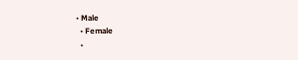• Male
  • Female
  •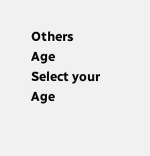Others
Age
Select your Age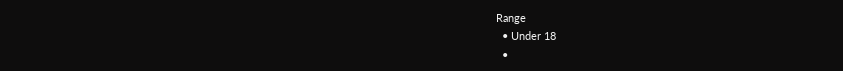Range
  • Under 18
  •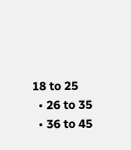18 to 25
  • 26 to 35
  • 36 to 45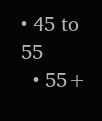• 45 to 55
  • 55+